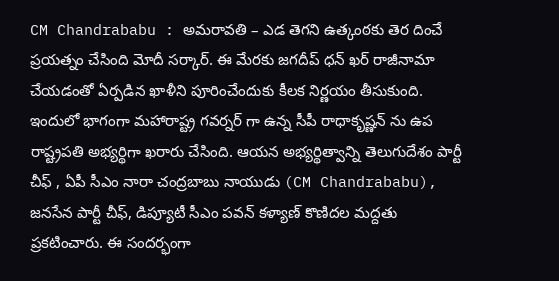CM Chandrababu : అమరావతి – ఎడ తెగని ఉత్కంఠకు తెర దించే ప్రయత్నం చేసింది మోదీ సర్కార్. ఈ మేరకు జగదీప్ ధన్ ఖర్ రాజీనామా చేయడంతో ఏర్పడిన ఖాళీని పూరించేందుకు కీలక నిర్ణయం తీసుకుంది. ఇందులో భాగంగా మహారాష్ట్ర గవర్నర్ గా ఉన్న సీపీ రాధాకృష్ణన్ ను ఉప రాష్ట్రపతి అభ్యర్థిగా ఖరారు చేసింది. ఆయన అభ్యర్థిత్వాన్ని తెలుగుదేశం పార్టీ చీఫ్ , ఏపీ సీఎం నారా చంద్రబాబు నాయుడు (CM Chandrababu), జనసేన పార్టీ చీఫ్, డిప్యూటీ సీఎం పవన్ కళ్యాణ్ కొణిదల మద్దతు ప్రకటించారు. ఈ సందర్భంగా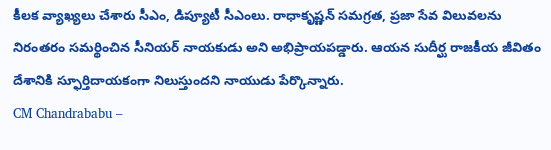కీలక వ్యాఖ్యలు చేశారు సీఎం, డిప్యూటీ సీఎంలు. రాధాకృష్ణన్ సమగ్రత, ప్రజా సేవ విలువలను నిరంతరం సమర్థించిన సీనియర్ నాయకుడు అని అభిప్రాయపడ్డారు. ఆయన సుదీర్ఘ రాజకీయ జీవితం దేశానికి స్ఫూర్తిదాయకంగా నిలుస్తుందని నాయుడు పేర్కొన్నారు.
CM Chandrababu –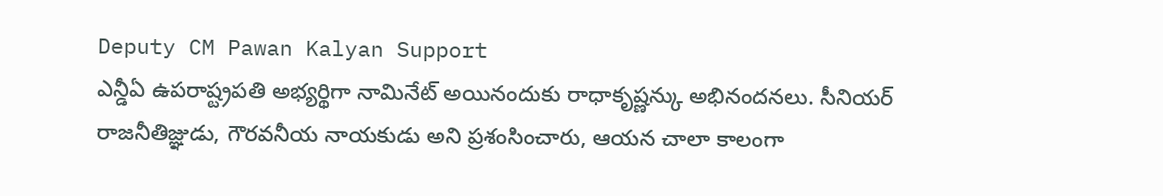Deputy CM Pawan Kalyan Support
ఎన్డీఏ ఉపరాష్ట్రపతి అభ్యర్థిగా నామినేట్ అయినందుకు రాధాకృష్ణన్కు అభినందనలు. సీనియర్ రాజనీతిజ్ఞుడు, గౌరవనీయ నాయకుడు అని ప్రశంసించారు, ఆయన చాలా కాలంగా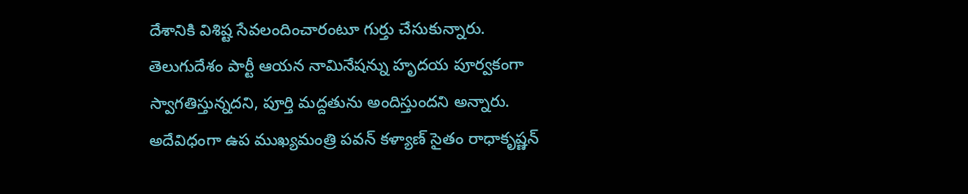దేశానికి విశిష్ట సేవలందించారంటూ గుర్తు చేసుకున్నారు. తెలుగుదేశం పార్టీ ఆయన నామినేషన్ను హృదయ పూర్వకంగా స్వాగతిస్తున్నదని, పూర్తి మద్దతును అందిస్తుందని అన్నారు. అదేవిధంగా ఉప ముఖ్యమంత్రి పవన్ కళ్యాణ్ సైతం రాధాకృష్ణన్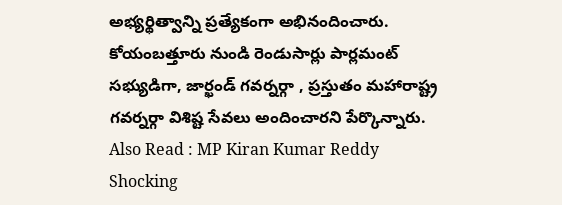అభ్యర్థిత్వాన్ని ప్రత్యేకంగా అభినందించారు. కోయంబత్తూరు నుండి రెండుసార్లు పార్లమంట్ సభ్యుడిగా, జార్ఖండ్ గవర్నర్గా , ప్రస్తుతం మహారాష్ట్ర గవర్నర్గా విశిష్ట సేవలు అందించారని పేర్కొన్నారు.
Also Read : MP Kiran Kumar Reddy Shocking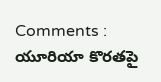Comments : యూరియా కొరతపై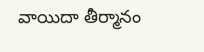వాయిదా తీర్మానం